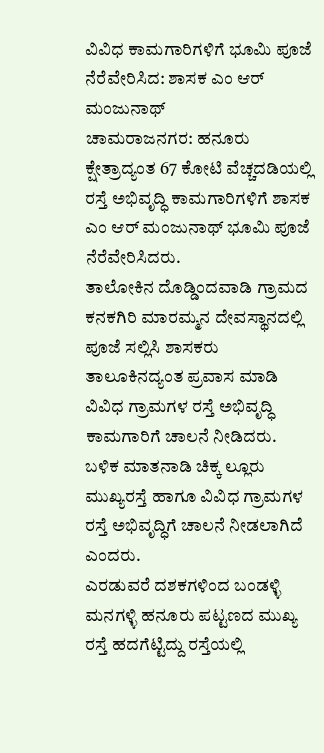ವಿವಿಧ ಕಾಮಗಾರಿಗಳಿಗೆ ಭೂಮಿ ಪೂಜೆ ನೆರೆವೇರಿಸಿದ: ಶಾಸಕ ಎಂ ಆರ್ ಮಂಜುನಾಥ್
ಚಾಮರಾಜನಗರ: ಹನೂರು ಕ್ಷೇತ್ರಾದ್ಯಂತ 67 ಕೋಟಿ ವೆಚ್ಚದಡಿಯಲ್ಲಿ ರಸ್ತೆ ಅಭಿವೃದ್ಧಿ ಕಾಮಗಾರಿಗಳಿಗೆ ಶಾಸಕ ಎಂ ಆರ್ ಮಂಜುನಾಥ್ ಭೂಮಿ ಪೂಜೆ ನೆರೆವೇರಿಸಿದರು.
ತಾಲೋಕಿನ ದೊಡ್ಡಿಂದವಾಡಿ ಗ್ರಾಮದ ಕನಕಗಿರಿ ಮಾರಮ್ಮನ ದೇವಸ್ಥಾನದಲ್ಲಿ ಪೂಜೆ ಸಲ್ಲಿಸಿ ಶಾಸಕರು ತಾಲೂಕಿನದ್ಯಂತ ಪ್ರವಾಸ ಮಾಡಿ ವಿವಿಧ ಗ್ರಾಮಗಳ ರಸ್ತೆ ಅಭಿವೃದ್ಧಿ ಕಾಮಗಾರಿಗೆ ಚಾಲನೆ ನೀಡಿದರು.
ಬಳಿಕ ಮಾತನಾಡಿ ಚಿಕ್ಕ ಲ್ಲೂರು ಮುಖ್ಯರಸ್ತೆ ಹಾಗೂ ವಿವಿಧ ಗ್ರಾಮಗಳ ರಸ್ತೆ ಅಭಿವೃದ್ಧಿಗೆ ಚಾಲನೆ ನೀಡಲಾಗಿದೆ ಎಂದರು.
ಎರಡುವರೆ ದಶಕಗಳಿಂದ ಬಂಡಳ್ಳಿ ಮನಗಳ್ಳಿ ಹನೂರು ಪಟ್ಟಣದ ಮುಖ್ಯ ರಸ್ತೆ ಹದಗೆಟ್ಟಿದ್ದು ರಸ್ತೆಯಲ್ಲಿ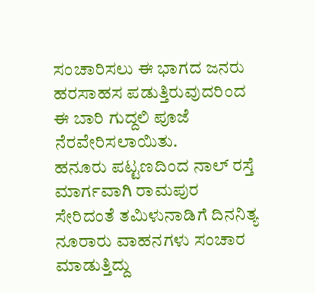ಸಂಚಾರಿಸಲು ಈ ಭಾಗದ ಜನರು ಹರಸಾಹಸ ಪಡುತ್ತಿರುವುದರಿಂದ ಈ ಬಾರಿ ಗುದ್ದಲಿ ಪೂಜೆ ನೆರವೇರಿಸಲಾಯಿತು.
ಹನೂರು ಪಟ್ಟಣದಿಂದ ನಾಲ್ ರಸ್ತೆ ಮಾರ್ಗವಾಗಿ ರಾಮಪುರ ಸೇರಿದಂತೆ ತಮಿಳುನಾಡಿಗೆ ದಿನನಿತ್ಯ ನೂರಾರು ವಾಹನಗಳು ಸಂಚಾರ ಮಾಡುತ್ತಿದ್ದು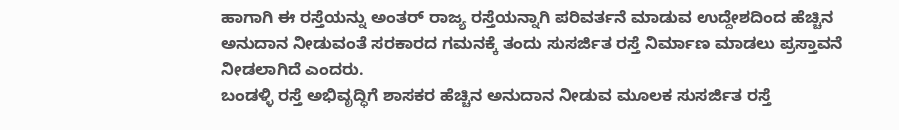ಹಾಗಾಗಿ ಈ ರಸ್ತೆಯನ್ನು ಅಂತರ್ ರಾಜ್ಯ ರಸ್ತೆಯನ್ನಾಗಿ ಪರಿವರ್ತನೆ ಮಾಡುವ ಉದ್ದೇಶದಿಂದ ಹೆಚ್ಚಿನ ಅನುದಾನ ನೀಡುವಂತೆ ಸರಕಾರದ ಗಮನಕ್ಕೆ ತಂದು ಸುಸರ್ಜಿತ ರಸ್ತೆ ನಿರ್ಮಾಣ ಮಾಡಲು ಪ್ರಸ್ತಾವನೆ ನೀಡಲಾಗಿದೆ ಎಂದರು.
ಬಂಡಳ್ಳಿ ರಸ್ತೆ ಅಭಿವೃದ್ಧಿಗೆ ಶಾಸಕರ ಹೆಚ್ಚಿನ ಅನುದಾನ ನೀಡುವ ಮೂಲಕ ಸುಸರ್ಜಿತ ರಸ್ತೆ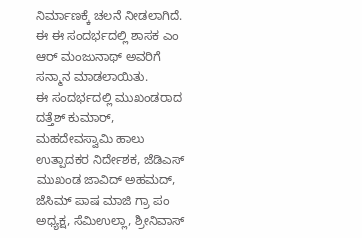ನಿರ್ಮಾಣಕ್ಕೆ ಚಲನೆ ನೀಡಲಾಗಿದೆ. ಈ ಈ ಸಂದರ್ಭದಲ್ಲಿ ಶಾಸಕ ಎಂ ಆರ್ ಮಂಜುನಾಥ್ ಅವರಿಗೆ ಸನ್ಮಾನ ಮಾಡಲಾಯಿತು.
ಈ ಸಂದರ್ಭದಲ್ಲಿ ಮುಖಂಡರಾದ ದತ್ತೆಶ್ ಕುಮಾರ್, ಮಹದೇವಸ್ವಾಮಿ ಹಾಲು ಉತ್ಪಾದಕರ ನಿರ್ದೇಶಕ, ಜೆಡಿಎಸ್ ಮುಖಂಡ ಜಾವಿದ್ ಅಹಮದ್, ಜೆಸಿಮ್ ಪಾಷ ಮಾಜಿ ಗ್ರಾ ಪಂ ಅಧ್ಯಕ್ಷ, ಸೆಮಿಉಲ್ಲಾ, ಶ್ರೀನಿವಾಸ್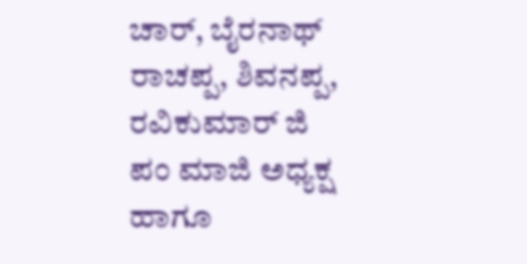ಚಾರ್, ಬೈರನಾಥ್ ರಾಚಪ್ಪ, ಶಿವನಪ್ಪ, ರವಿಕುಮಾರ್ ಜಿ ಪಂ ಮಾಜಿ ಅಧ್ಯಕ್ಷ ಹಾಗೂ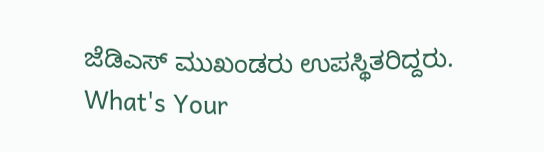ಜೆಡಿಎಸ್ ಮುಖಂಡರು ಉಪಸ್ಥಿತರಿದ್ದರು.
What's Your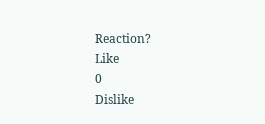Reaction?
Like
0
Dislike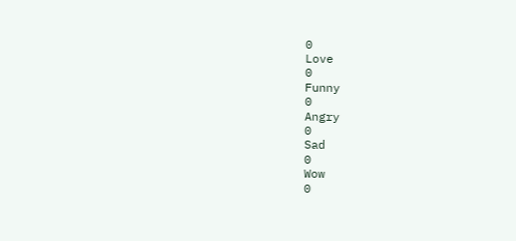0
Love
0
Funny
0
Angry
0
Sad
0
Wow
0